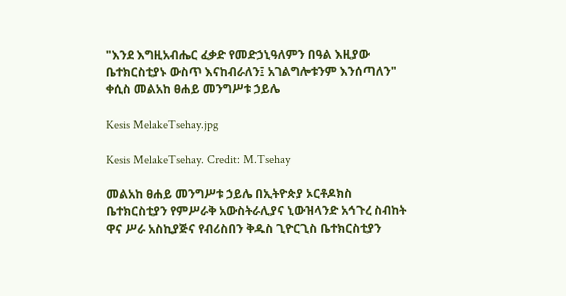"እንደ እግዚአብሔር ፈቃድ የመድኃኒዓለምን በዓል እዚያው ቤተክርስቲያኑ ውስጥ እናከብራለን፤ አገልግሎቱንም እንሰጣለን" ቀሲስ መልአከ ፀሐይ መንግሥቱ ኃይሌ

Kesis MelakeTsehay.jpg

Kesis MelakeTsehay. Credit: M.Tsehay

መልአከ ፀሐይ መንግሥቱ ኃይሌ በኢትዮጵያ ኦርቶዶክስ ቤተክርስቲያን የምሥራቅ አውስትራሊያና ኒውዝላንድ አኅጉረ ስብከት ዋና ሥራ አስኪያጅና የብሪስበን ቅዱስ ጊዮርጊስ ቤተክርስቲያን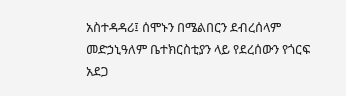አስተዳዳሪ፤ ሰሞኑን በሜልበርን ደብረሰላም መድኃኒዓለም ቤተክርስቲያን ላይ የደረሰውን የጎርፍ አደጋ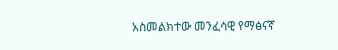አስመልክተው መንፈሳዊ የማፅናኛ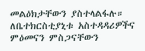መልዕክታቸውን ያስተላልፋሉ። ለቤተክርስቲያኒቱ አስተዳዳሪዎችና ምዕመናን ምስጋናቸውን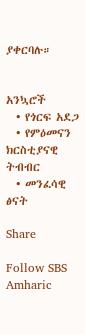ያቀርባሉ።


አንኳሮች
  • የጎርፍ አደጋ
  • የምዕመናን ክርስቲያናዊ ትብብር
  • መንፈሳዊ ፅናት

Share

Follow SBS Amharic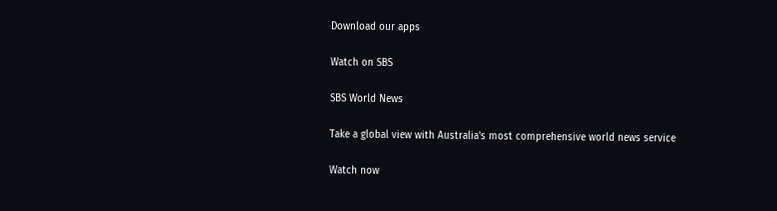Download our apps

Watch on SBS

SBS World News

Take a global view with Australia's most comprehensive world news service

Watch now